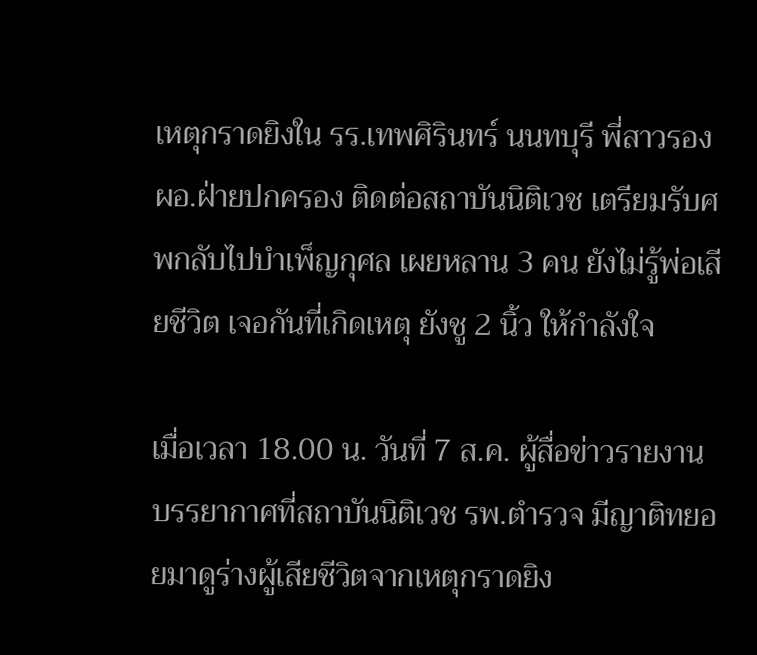เหตุกราดยิงใน รร.เทพศิรินทร์ นนทบุรี พี่สาวรอง ผอ.ฝ่ายปกครอง ติดต่อสถาบันนิติเวช เตรียมรับศพกลับไปบำเพ็ญกุศล เผยหลาน 3 คน ยังไม่รู้พ่อเสียชีวิต เจอกันที่เกิดเหตุ ยังชู 2 นิ้ว ให้กำลังใจ

เมื่อเวลา 18.00 น. วันที่ 7 ส.ค. ผู้สื่อข่าวรายงานบรรยากาศที่สถาบันนิติเวช รพ.ตำรวจ มีญาติทยอยมาดูร่างผู้เสียชีวิตจากเหตุกราดยิง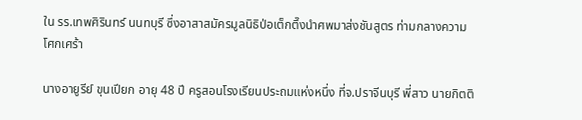ใน รร.เทพศิรินทร์ นนทบุรี ซึ่งอาสาสมัครมูลนิธิป่อเต็กตึ๊งนำศพมาส่งชันสูตร ท่ามกลางความโศกเศร้า

นางอายูรีย์ ขุนเปียก อายุ 48 ปี ครูสอนโรงเรียนประถมแห่งหนึ่ง ที่จ.ปราจีนบุรี พี่สาว นายกิตติ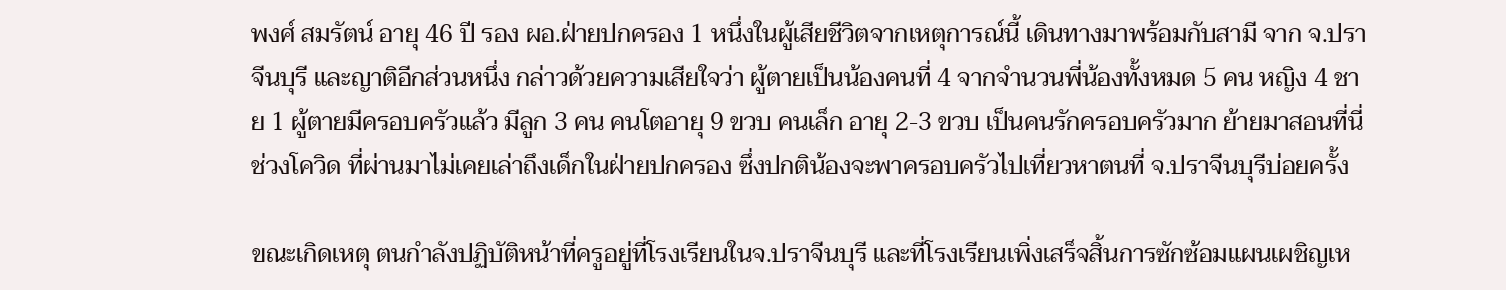พงศ์ สมรัตน์ อายุ 46 ปี รอง ผอ.ฝ่ายปกครอง 1 หนึ่งในผู้เสียชีวิตจากเหตุการณ์นี้ เดินทางมาพร้อมกับสามี จาก จ.ปราจีนบุรี และญาติอีกส่วนหนึ่ง กล่าวด้วยความเสียใจว่า ผู้ตายเป็นน้องคนที่ 4 จากจำนวนพี่น้องทั้งหมด 5 คน หญิง 4 ชาย 1 ผู้ตายมีครอบครัวแล้ว มีลูก 3 คน คนโตอายุ 9 ขวบ คนเล็ก อายุ 2-3 ขวบ เป็นคนรักครอบครัวมาก ย้ายมาสอนที่นี่ช่วงโควิด ที่ผ่านมาไม่เคยเล่าถึงเด็กในฝ่ายปกครอง ซึ่งปกติน้องจะพาครอบครัวไปเที่ยวหาตนที่ จ.ปราจีนบุรีบ่อยครั้ง

ขณะเกิดเหตุ ตนกำลังปฏิบัติหน้าที่ครูอยู่ที่โรงเรียนในจ.ปราจีนบุรี และที่โรงเรียนเพิ่งเสร็จสิ้นการซักซ้อมแผนเผชิญเห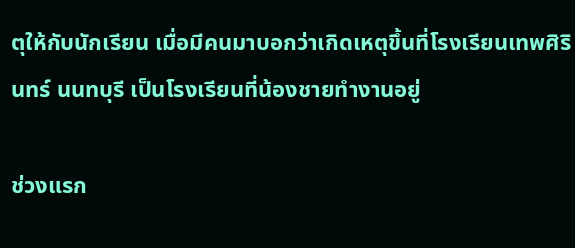ตุให้กับนักเรียน เมื่อมีคนมาบอกว่าเกิดเหตุขึ้นที่โรงเรียนเทพศิรินทร์ นนทบุรี เป็นโรงเรียนที่น้องชายทำงานอยู่

ช่วงแรก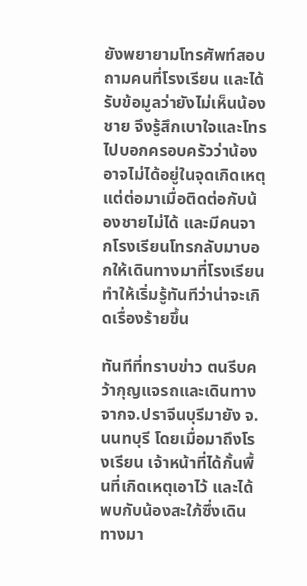ยังพยายามโทรศัพท์สอบถามคนที่โรงเรียน และได้รับข้อมูลว่ายังไม่เห็นน้องชาย จึงรู้สึกเบาใจและโทรไปบอกครอบครัวว่าน้องอาจไม่ได้อยู่ในจุดเกิดเหตุ แต่ต่อมาเมื่อติดต่อกับน้องชายไม่ได้ และมีคนจากโรงเรียนโทรกลับมาบอกให้เดินทางมาที่โรงเรียน ทำให้เริ่มรู้ทันทีว่าน่าจะเกิดเรื่องร้ายขึ้น

ทันทีที่ทราบข่าว ตนรีบคว้ากุญแจรถและเดินทางจากจ.ปราจีนบุรีมายัง จ.นนทบุรี โดยเมื่อมาถึงโรงเรียน เจ้าหน้าที่ได้กั้นพื้นที่เกิดเหตุเอาไว้ และได้พบกับน้องสะใภ้ซึ่งเดินทางมา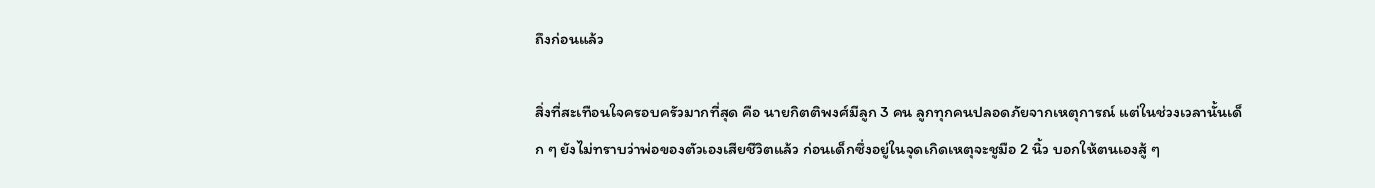ถึงก่อนแล้ว

สิ่งที่สะเทือนใจครอบครัวมากที่สุด คือ นายกิตติพงศ์มีลูก 3 คน ลูกทุกคนปลอดภัยจากเหตุการณ์ แต่ในช่วงเวลานั้นเด็ก ๆ ยังไม่ทราบว่าพ่อของตัวเองเสียชีวิตแล้ว ก่อนเด็กซึ่งอยู่ในจุดเกิดเหตุจะชูมือ 2 นิ้ว บอกให้ตนเองสู้ ๆ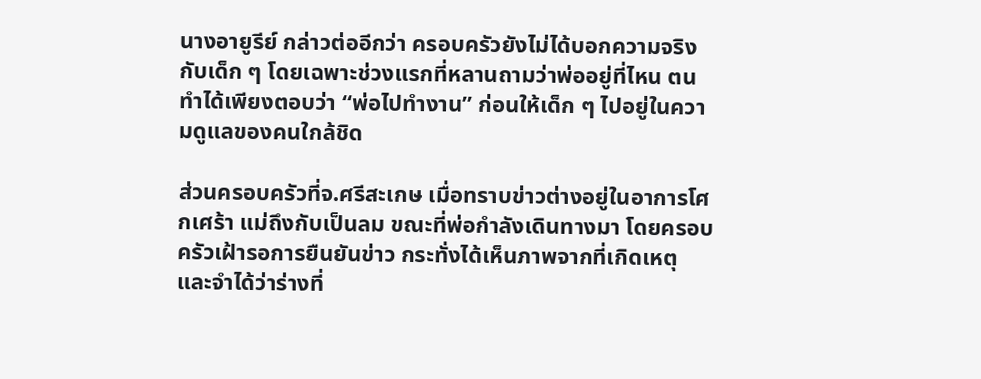นางอายูรีย์ กล่าวต่ออีกว่า ครอบครัวยังไม่ได้บอกความจริงกับเด็ก ๆ โดยเฉพาะช่วงแรกที่หลานถามว่าพ่ออยู่ที่ไหน ตนทำได้เพียงตอบว่า “พ่อไปทำงาน” ก่อนให้เด็ก ๆ ไปอยู่ในความดูแลของคนใกล้ชิด

ส่วนครอบครัวที่จ.ศรีสะเกษ เมื่อทราบข่าวต่างอยู่ในอาการโศกเศร้า แม่ถึงกับเป็นลม ขณะที่พ่อกำลังเดินทางมา โดยครอบครัวเฝ้ารอการยืนยันข่าว กระทั่งได้เห็นภาพจากที่เกิดเหตุ และจำได้ว่าร่างที่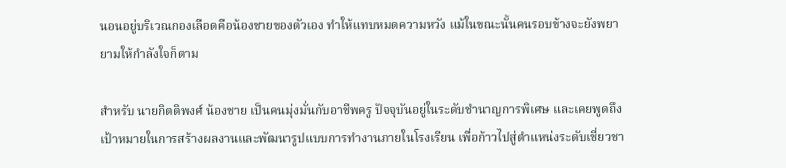นอนอยู่บริเวณกองเลือดคือน้องชายของตัวเอง ทำให้แทบหมดความหวัง แม้ในขณะนั้นคนรอบข้างจะยังพยายามให้กำลังใจก็ตาม

สำหรับ นายกิตติพงศ์ น้องชาย เป็นคนมุ่งมั่นกับอาชีพครู ปัจจุบันอยู่ในระดับชำนาญการพิเศษ และเคยพูดถึงเป้าหมายในการสร้างผลงานและพัฒนารูปแบบการทำงานภายในโรงเรียน เพื่อก้าวไปสู่ตำแหน่งระดับเชี่ยวชา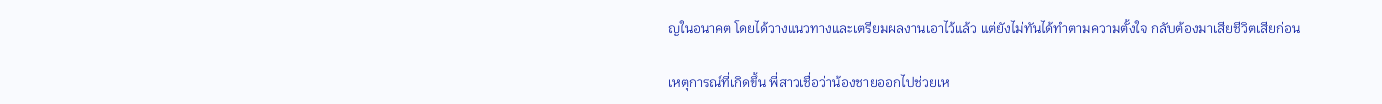ญในอนาคต โดยได้วางแนวทางและเตรียมผลงานเอาไว้แล้ว แต่ยังไม่ทันได้ทำตามความตั้งใจ กลับต้องมาเสียชีวิตเสียก่อน

เหตุการณ์ที่เกิดขึ้น พี่สาวเชื่อว่าน้องชายออกไปช่วยเห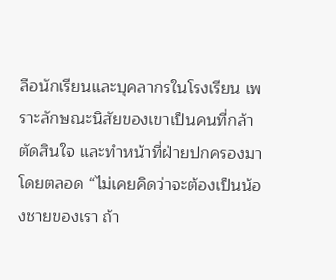ลือนักเรียนและบุคลากรในโรงเรียน เพราะลักษณะนิสัยของเขาเป็นคนที่กล้าตัดสินใจ และทำหน้าที่ฝ่ายปกครองมาโดยตลอด “ไม่เคยคิดว่าจะต้องเป็นน้องชายของเรา ถ้า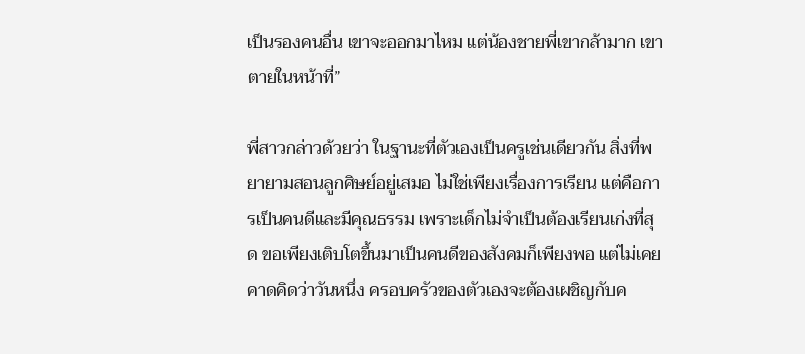เป็นรองคนอื่น เขาจะออกมาไหม แต่น้องชายพี่เขากล้ามาก เขาตายในหน้าที่”

พี่สาวกล่าวด้วยว่า ในฐานะที่ตัวเองเป็นครูเช่นเดียวกัน สิ่งที่พยายามสอนลูกศิษย์อยู่เสมอ ไม่ใช่เพียงเรื่องการเรียน แต่คือการเป็นคนดีและมีคุณธรรม เพราะเด็กไม่จำเป็นต้องเรียนเก่งที่สุด ขอเพียงเติบโตขึ้นมาเป็นคนดีของสังคมก็เพียงพอ แต่ไม่เคยคาดคิดว่าวันหนึ่ง ครอบครัวของตัวเองจะต้องเผชิญกับค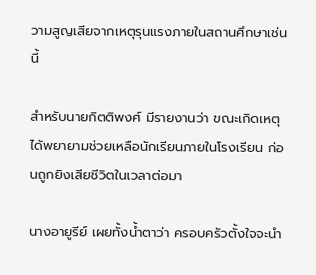วามสูญเสียจากเหตุรุนแรงภายในสถานศึกษาเช่นนี้

สำหรับนายกิตติพงศ์ มีรายงานว่า ขณะเกิดเหตุได้พยายามช่วยเหลือนักเรียนภายในโรงเรียน ก่อนถูกยิงเสียชีวิตในเวลาต่อมา

นางอายูรีย์ เผยทั้งน้ำตาว่า ครอบครัวตั้งใจจะนำ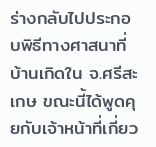ร่างกลับไปประกอบพิธีทางศาสนาที่บ้านเกิดใน จ.ศรีสะเกษ ขณะนี้ได้พูดคุยกับเจ้าหน้าที่เกี่ยว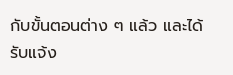กับขั้นตอนต่าง ๆ แล้ว และได้รับแจ้ง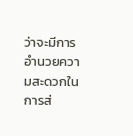ว่าจะมีการอำนวยความสะดวกในการส่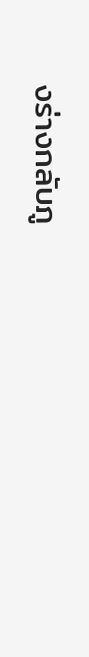งร่างกลับภู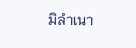มิลำเนา